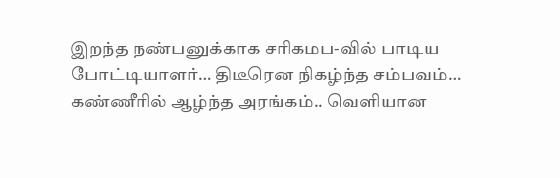இறந்த நண்பனுக்காக சரிகமப-வில் பாடிய போட்டியாளர்… திடீரென நிகழ்ந்த சம்பவம்… கண்ணீரில் ஆழ்ந்த அரங்கம்.. வெளியான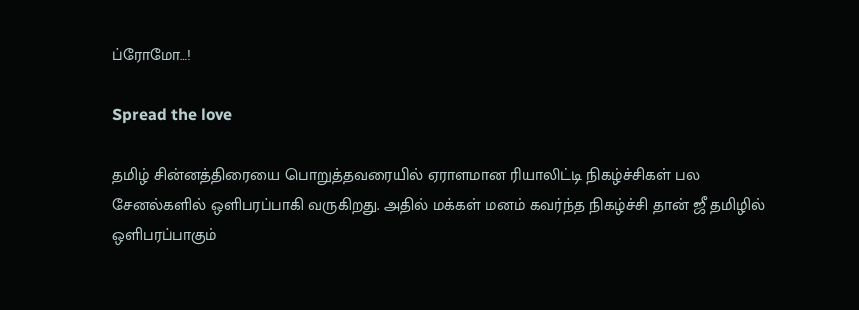ப்ரோமோ…!

Spread the love

தமிழ் சின்னத்திரையை பொறுத்தவரையில் ஏராளமான ரியாலிட்டி நிகழ்ச்சிகள் பல சேனல்களில் ஒளிபரப்பாகி வருகிறது. அதில் மக்கள் மனம் கவர்ந்த நிகழ்ச்சி தான் ஜீ தமிழில் ஒளிபரப்பாகும்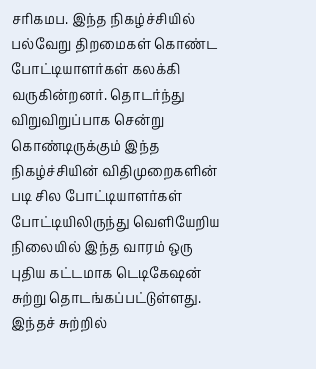சரிகமப. இந்த நிகழ்ச்சியில் பல்வேறு திறமைகள் கொண்ட போட்டியாளர்கள் கலக்கி வருகின்றனர். தொடர்ந்து விறுவிறுப்பாக சென்று கொண்டிருக்கும் இந்த நிகழ்ச்சியின் விதிமுறைகளின் படி சில போட்டியாளர்கள் போட்டியிலிருந்து வெளியேறிய நிலையில் இந்த வாரம் ஒரு புதிய கட்டமாக டெடிகேஷன் சுற்று தொடங்கப்பட்டுள்ளது. இந்தச் சுற்றில்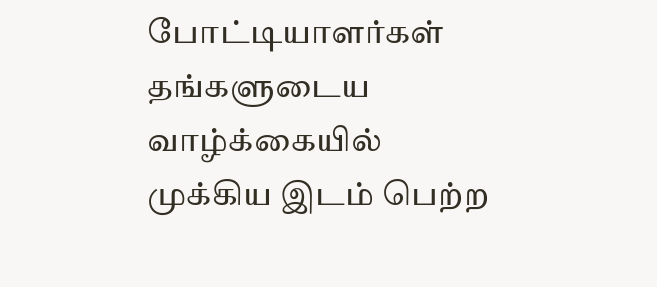போட்டியாளர்கள் தங்களுடைய வாழ்க்கையில் முக்கிய இடம் பெற்ற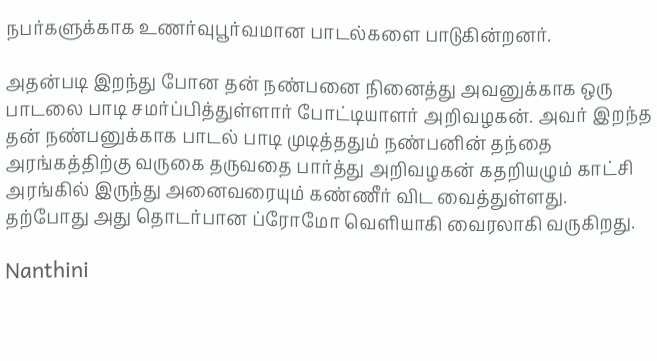நபர்களுக்காக உணர்வுபூர்வமான பாடல்களை பாடுகின்றனர்.

அதன்படி இறந்து போன தன் நண்பனை நினைத்து அவனுக்காக ஒரு பாடலை பாடி சமர்ப்பித்துள்ளார் போட்டியாளர் அறிவழகன். அவர் இறந்த தன் நண்பனுக்காக பாடல் பாடி முடித்ததும் நண்பனின் தந்தை அரங்கத்திற்கு வருகை தருவதை பார்த்து அறிவழகன் கதறியழும் காட்சி அரங்கில் இருந்து அனைவரையும் கண்ணீர் விட வைத்துள்ளது. தற்போது அது தொடர்பான ப்ரோமோ வெளியாகி வைரலாகி வருகிறது.

Nanthini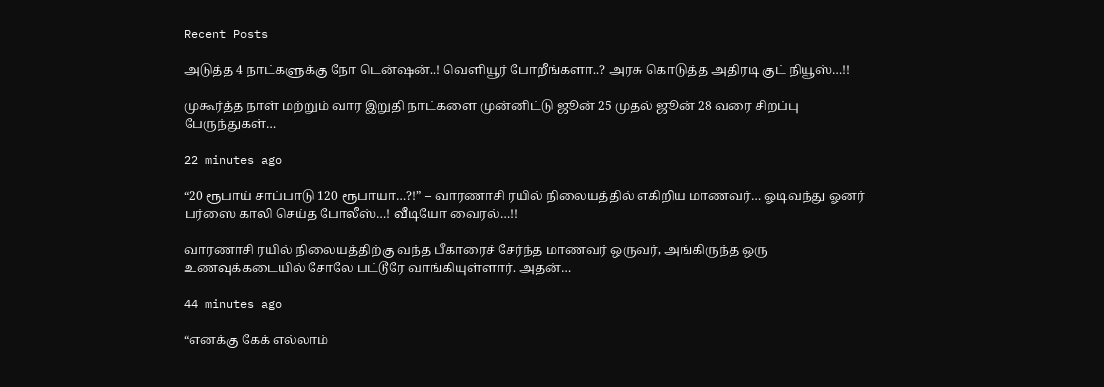Recent Posts

அடுத்த 4 நாட்களுக்கு நோ டென்ஷன்..! வெளியூர் போறீங்களா..? அரசு கொடுத்த அதிரடி குட் நியூஸ்…!!

முகூர்த்த நாள் மற்றும் வார இறுதி நாட்களை முன்னிட்டு ஜூன் 25 முதல் ஜூன் 28 வரை சிறப்பு பேருந்துகள்…

22 minutes ago

“20 ரூபாய் சாப்பாடு 120 ரூபாயா…?!” – வாரணாசி ரயில் நிலையத்தில் எகிறிய மாணவர்… ஓடிவந்து ஓனர் பர்ஸை காலி செய்த போலீஸ்…! வீடியோ வைரல்…!!

வாரணாசி ரயில் நிலையத்திற்கு வந்த பீகாரைச் சேர்ந்த மாணவர் ஒருவர், அங்கிருந்த ஒரு உணவுக்கடையில் சோலே பட்டூரே வாங்கியுள்ளார். அதன்…

44 minutes ago

“எனக்கு கேக் எல்லாம்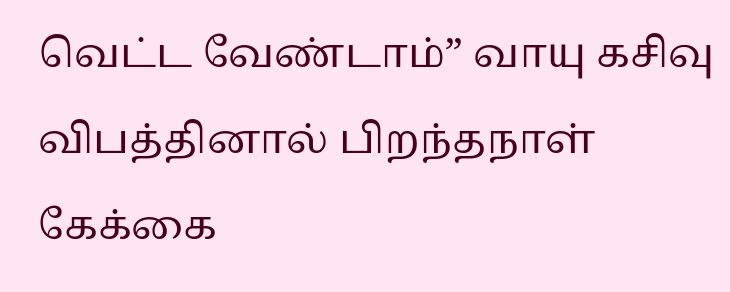வெட்ட வேண்டாம்” வாயு கசிவு விபத்தினால் பிறந்தநாள் கேக்கை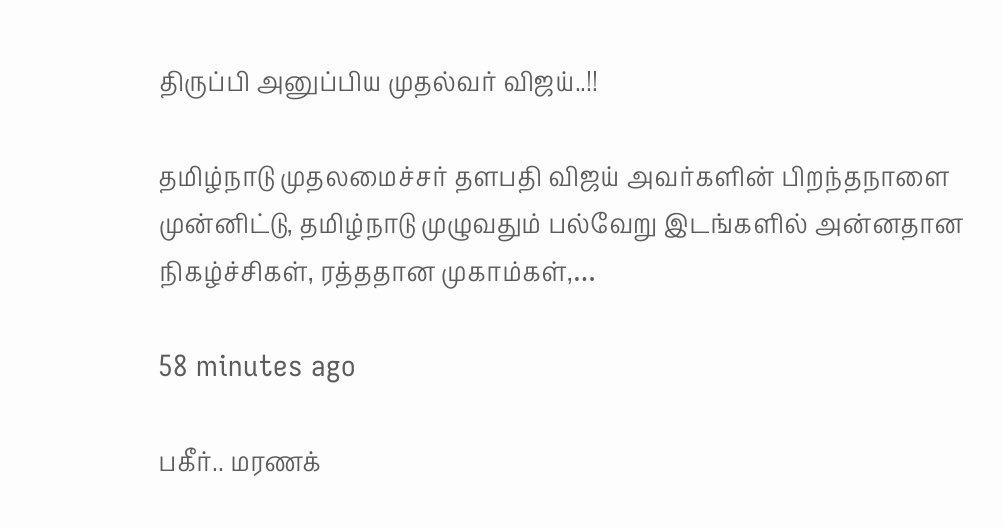திருப்பி அனுப்பிய முதல்வர் விஜய்..!!

தமிழ்நாடு முதலமைச்சர் தளபதி விஜய் அவர்களின் பிறந்தநாளை முன்னிட்டு, தமிழ்நாடு முழுவதும் பல்வேறு இடங்களில் அன்னதான நிகழ்ச்சிகள், ரத்ததான முகாம்கள்,…

58 minutes ago

பகீர்.. மரணக்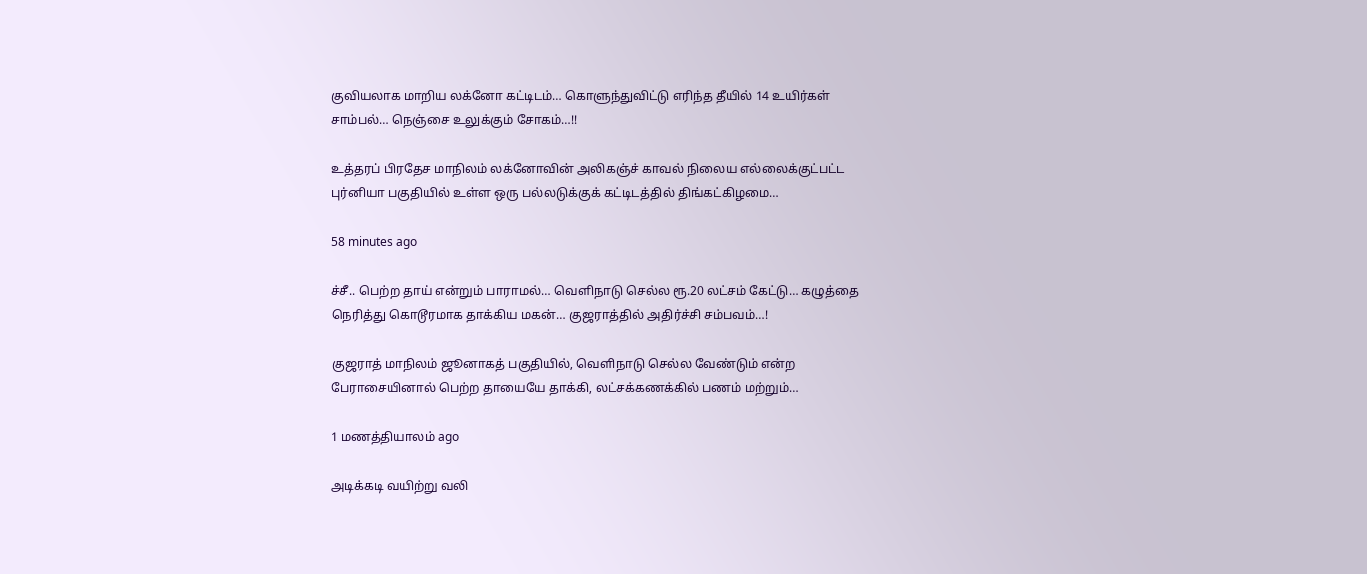குவியலாக மாறிய லக்னோ கட்டிடம்… கொளுந்துவிட்டு எரிந்த தீயில் 14 உயிர்கள் சாம்பல்… நெஞ்சை உலுக்கும் சோகம்…!!

உத்தரப் பிரதேச மாநிலம் லக்னோவின் அலிகஞ்ச் காவல் நிலைய எல்லைக்குட்பட்ட புர்னியா பகுதியில் உள்ள ஒரு பல்லடுக்குக் கட்டிடத்தில் திங்கட்கிழமை…

58 minutes ago

ச்சீ.. பெற்ற தாய் என்றும் பாராமல்… வெளிநாடு செல்ல ரூ.20 லட்சம் கேட்டு… கழுத்தை நெரித்து கொடூரமாக தாக்கிய மகன்… குஜராத்தில் அதிர்ச்சி சம்பவம்…!

குஜராத் மாநிலம் ஜூனாகத் பகுதியில், வெளிநாடு செல்ல வேண்டும் என்ற பேராசையினால் பெற்ற தாயையே தாக்கி, லட்சக்கணக்கில் பணம் மற்றும்…

1 மணத்தியாலம் ago

அடிக்கடி வயிற்று வலி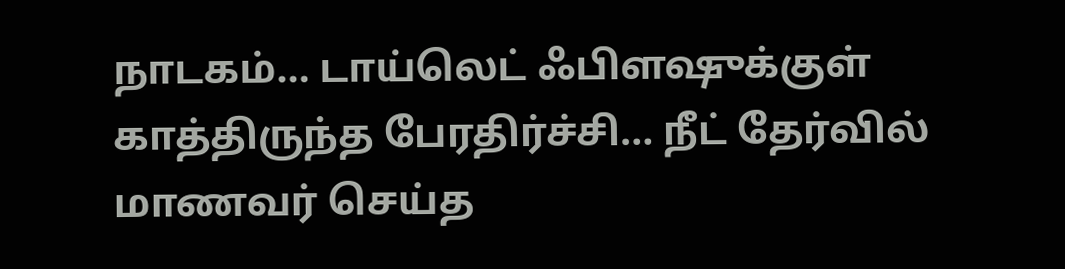நாடகம்… டாய்லெட் ஃபிளஷுக்குள் காத்திருந்த பேரதிர்ச்சி… நீட் தேர்வில் மாணவர் செய்த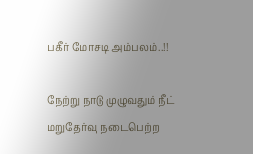பகீர் மோசடி அம்பலம்..!!

நேற்று நாடு முழுவதும் நீட் மறுதேர்வு நடைபெற்ற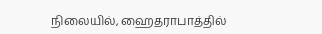நிலையில், ஹைதராபாத்தில்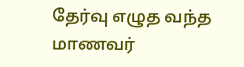தேர்வு எழுத வந்த மாணவர்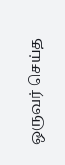ஒருவர் செய்த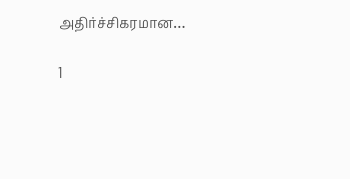அதிர்ச்சிகரமான…

1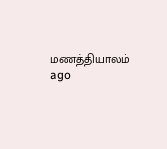மணத்தியாலம் ago